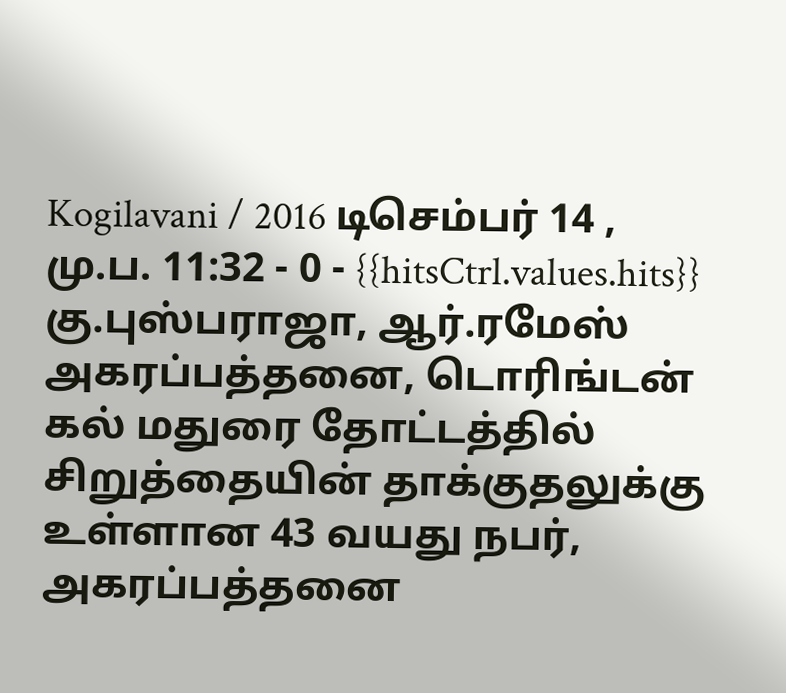Kogilavani / 2016 டிசெம்பர் 14 , மு.ப. 11:32 - 0 - {{hitsCtrl.values.hits}}
கு.புஸ்பராஜா, ஆர்.ரமேஸ்
அகரப்பத்தனை, டொரிங்டன் கல் மதுரை தோட்டத்தில் சிறுத்தையின் தாக்குதலுக்கு உள்ளான 43 வயது நபர், அகரப்பத்தனை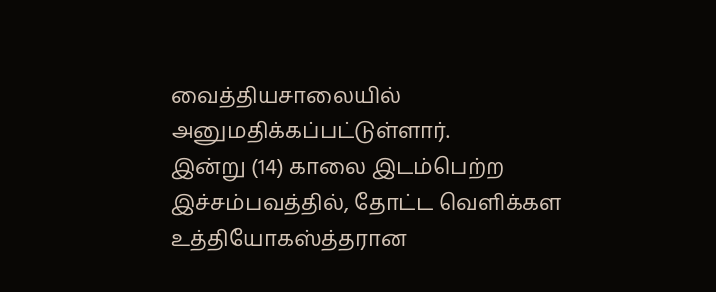வைத்தியசாலையில் அனுமதிக்கப்பட்டுள்ளார்.
இன்று (14) காலை இடம்பெற்ற இச்சம்பவத்தில், தோட்ட வெளிக்கள உத்தியோகஸ்த்தரான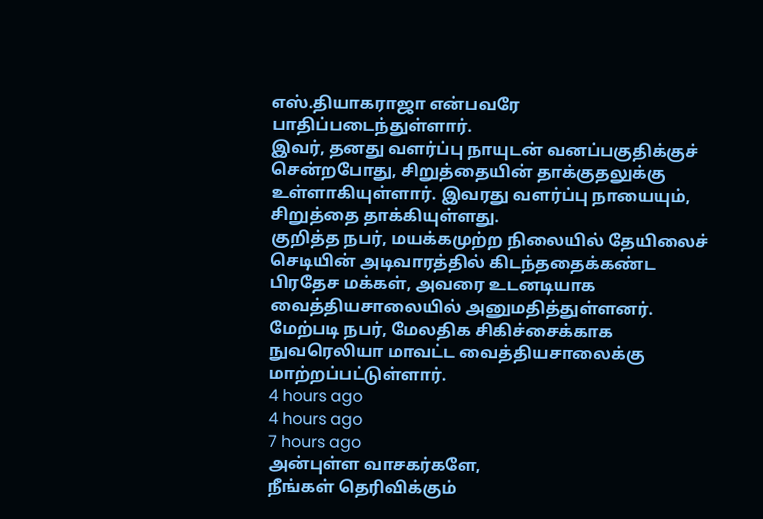எஸ்.தியாகராஜா என்பவரே பாதிப்படைந்துள்ளார்.
இவர், தனது வளர்ப்பு நாயுடன் வனப்பகுதிக்குச் சென்றபோது, சிறுத்தையின் தாக்குதலுக்கு உள்ளாகியுள்ளார். இவரது வளர்ப்பு நாயையும், சிறுத்தை தாக்கியுள்ளது.
குறித்த நபர், மயக்கமுற்ற நிலையில் தேயிலைச் செடியின் அடிவாரத்தில் கிடந்ததைக்கண்ட பிரதேச மக்கள், அவரை உடனடியாக வைத்தியசாலையில் அனுமதித்துள்ளனர்.
மேற்படி நபர், மேலதிக சிகிச்சைக்காக நுவரெலியா மாவட்ட வைத்தியசாலைக்கு மாற்றப்பட்டுள்ளார்.
4 hours ago
4 hours ago
7 hours ago
அன்புள்ள வாசகர்களே,
நீங்கள் தெரிவிக்கும்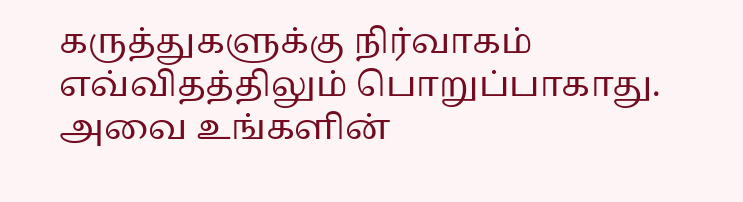கருத்துகளுக்கு நிர்வாகம் எவ்விதத்திலும் பொறுப்பாகாது. அவை உங்களின்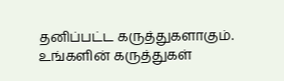தனிப்பட்ட கருத்துகளாகும். உங்களின் கருத்துகள்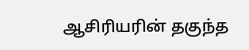ஆசிரியரின் தகுந்த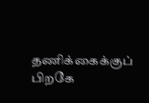தணிக்கைக்குப் பிறகே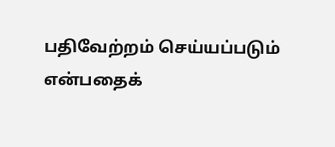பதிவேற்றம் செய்யப்படும் என்பதைக்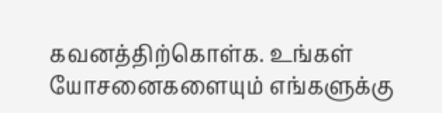கவனத்திற்கொள்க. உங்கள் யோசனைகளையும் எங்களுக்கு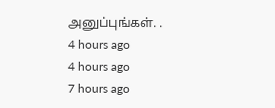அனுப்புங்கள். .
4 hours ago
4 hours ago
7 hours ago